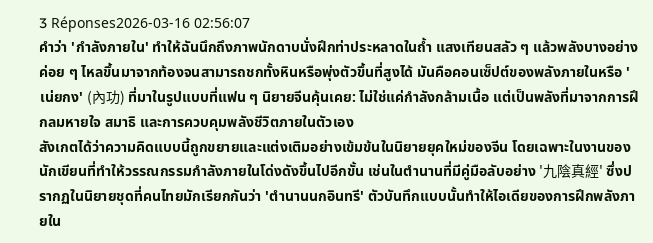3 Réponses2026-03-16 02:56:07
คำว่า 'กำลังภายใน' ทำให้ฉันนึกถึงภาพนักดาบนั่งฝึกท่าประหลาดในถ้ำ แสงเทียนสลัว ๆ แล้วพลังบางอย่างค่อย ๆ ไหลขึ้นมาจากท้องจนสามารถชกทั้งหินหรือพุ่งตัวขึ้นที่สูงได้ มันคือคอนเซ็ปต์ของพลังภายในหรือ 'เน่ยกง' (內功) ที่มาในรูปแบบที่แฟน ๆ นิยายจีนคุ้นเคย: ไม่ใช่แค่กำลังกล้ามเนื้อ แต่เป็นพลังที่มาจากการฝึกลมหายใจ สมาธิ และการควบคุมพลังชีวิตภายในตัวเอง
สังเกตได้ว่าความคิดแบบนี้ถูกขยายและแต่งเติมอย่างเข้มข้นในนิยายยุคใหม่ของจีน โดยเฉพาะในงานของนักเขียนที่ทำให้วรรณกรรมกำลังภายในโด่งดังขึ้นไปอีกขั้น เช่นในตำนานที่มีคู่มือลับอย่าง '九陰真經' ซึ่งปรากฏในนิยายชุดที่คนไทยมักเรียกกันว่า 'ตำนานนกอินทรี' ตัวบันทึกแบบนั้นทำให้ไอเดียของการฝึกพลังภายใน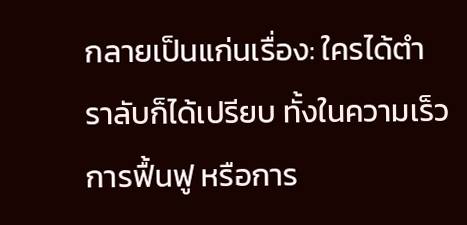กลายเป็นแก่นเรื่อง: ใครได้ตำราลับก็ได้เปรียบ ทั้งในความเร็ว การฟื้นฟู หรือการ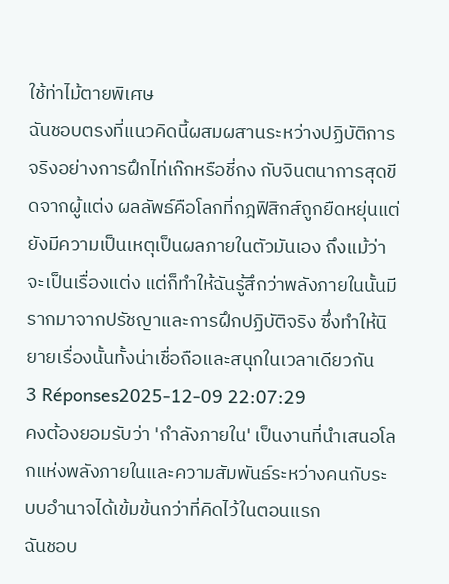ใช้ท่าไม้ตายพิเศษ
ฉันชอบตรงที่แนวคิดนี้ผสมผสานระหว่างปฏิบัติการจริงอย่างการฝึกไท่เก๊กหรือชี่กง กับจินตนาการสุดขีดจากผู้แต่ง ผลลัพธ์คือโลกที่กฎฟิสิกส์ถูกยืดหยุ่นแต่ยังมีความเป็นเหตุเป็นผลภายในตัวมันเอง ถึงแม้ว่าจะเป็นเรื่องแต่ง แต่ก็ทำให้ฉันรู้สึกว่าพลังภายในนั้นมีรากมาจากปรัชญาและการฝึกปฏิบัติจริง ซึ่งทำให้นิยายเรื่องนั้นทั้งน่าเชื่อถือและสนุกในเวลาเดียวกัน
3 Réponses2025-12-09 22:07:29
คงต้องยอมรับว่า 'กําลังภายใน' เป็นงานที่นำเสนอโลกแห่งพลังภายในและความสัมพันธ์ระหว่างคนกับระบบอำนาจได้เข้มข้นกว่าที่คิดไว้ในตอนแรก
ฉันชอบ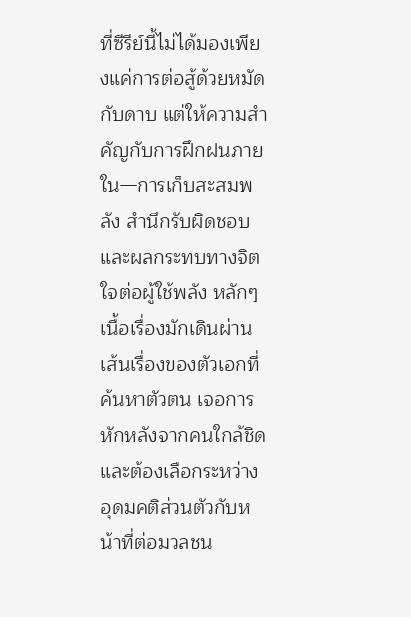ที่ซีรีย์นี้ไม่ได้มองเพียงแค่การต่อสู้ด้วยหมัดกับดาบ แต่ให้ความสำคัญกับการฝึกฝนภายใน—การเก็บสะสมพลัง สำนึกรับผิดชอบ และผลกระทบทางจิตใจต่อผู้ใช้พลัง หลักๆ เนื้อเรื่องมักเดินผ่านเส้นเรื่องของตัวเอกที่ค้นหาตัวตน เจอการหักหลังจากคนใกล้ชิด และต้องเลือกระหว่างอุดมคติส่วนตัวกับหน้าที่ต่อมวลชน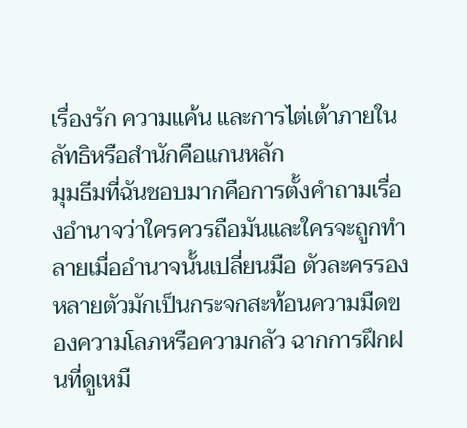เรื่องรัก ความแค้น และการไต่เต้าภายในลัทธิหรือสำนักคือแกนหลัก
มุมธีมที่ฉันชอบมากคือการตั้งคำถามเรื่องอำนาจว่าใครควรถือมันและใครจะถูกทำลายเมื่ออำนาจนั้นเปลี่ยนมือ ตัวละครรองหลายตัวมักเป็นกระจกสะท้อนความมืดของความโลภหรือความกลัว ฉากการฝึกฝนที่ดูเหมื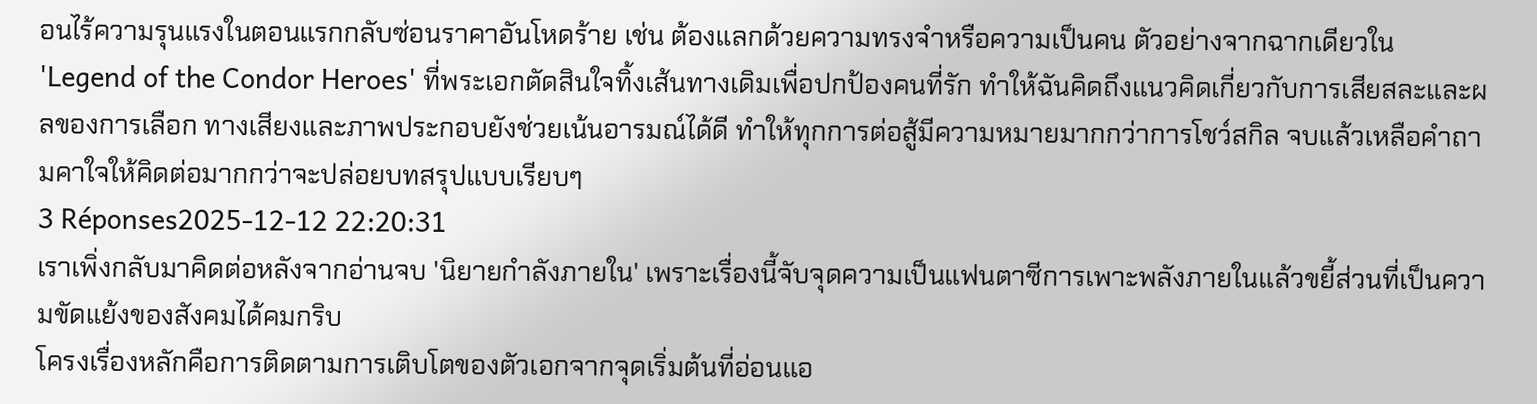อนไร้ความรุนแรงในตอนแรกกลับซ่อนราคาอันโหดร้าย เช่น ต้องแลกด้วยความทรงจำหรือความเป็นคน ตัวอย่างจากฉากเดียวใน 'Legend of the Condor Heroes' ที่พระเอกตัดสินใจทิ้งเส้นทางเดิมเพื่อปกป้องคนที่รัก ทำให้ฉันคิดถึงแนวคิดเกี่ยวกับการเสียสละและผลของการเลือก ทางเสียงและภาพประกอบยังช่วยเน้นอารมณ์ได้ดี ทำให้ทุกการต่อสู้มีความหมายมากกว่าการโชว์สกิล จบแล้วเหลือคำถามคาใจให้คิดต่อมากกว่าจะปล่อยบทสรุปแบบเรียบๆ
3 Réponses2025-12-12 22:20:31
เราเพิ่งกลับมาคิดต่อหลังจากอ่านจบ 'นิยายกําลังภายใน' เพราะเรื่องนี้จับจุดความเป็นแฟนตาซีการเพาะพลังภายในแล้วขยี้ส่วนที่เป็นความขัดแย้งของสังคมได้คมกริบ
โครงเรื่องหลักคือการติดตามการเติบโตของตัวเอกจากจุดเริ่มต้นที่อ่อนแอ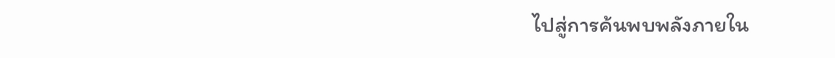ไปสู่การค้นพบพลังภายใน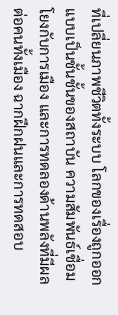ที่เปลี่ยนภาพชีวิตทั้งระบบ โลกของเรื่องถูกออกแบบเป็นชั้นชั้นของสถาบัน ความสัมพันธ์เชื่อมโยงกับการเมือง และการทดลองด้านพลังที่มีผลต่อคนทั้งเมือง ฉากฝึกฝนและการทดสอบ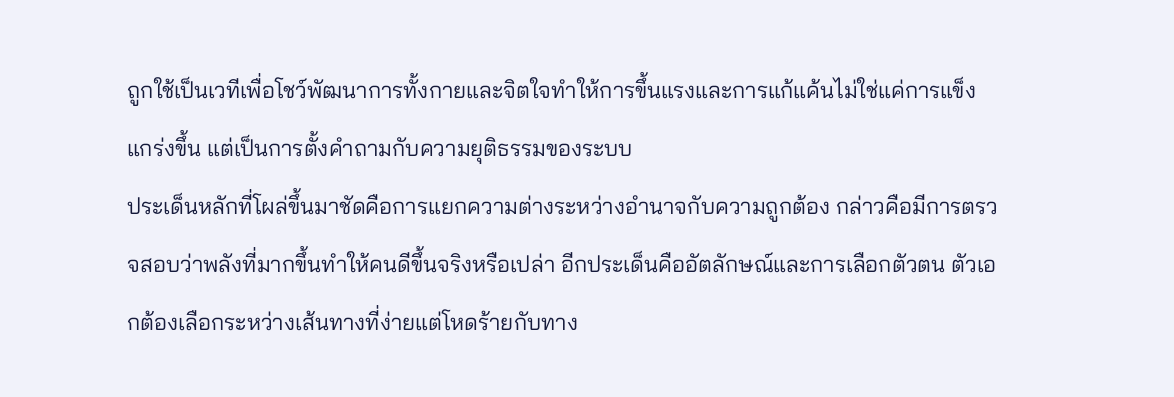ถูกใช้เป็นเวทีเพื่อโชว์พัฒนาการทั้งกายและจิตใจทำให้การขึ้นแรงและการแก้แค้นไม่ใช่แค่การแข็งแกร่งขึ้น แต่เป็นการตั้งคำถามกับความยุติธรรมของระบบ
ประเด็นหลักที่โผล่ขึ้นมาชัดคือการแยกความต่างระหว่างอำนาจกับความถูกต้อง กล่าวคือมีการตรวจสอบว่าพลังที่มากขึ้นทำให้คนดีขึ้นจริงหรือเปล่า อีกประเด็นคืออัตลักษณ์และการเลือกตัวตน ตัวเอกต้องเลือกระหว่างเส้นทางที่ง่ายแต่โหดร้ายกับทาง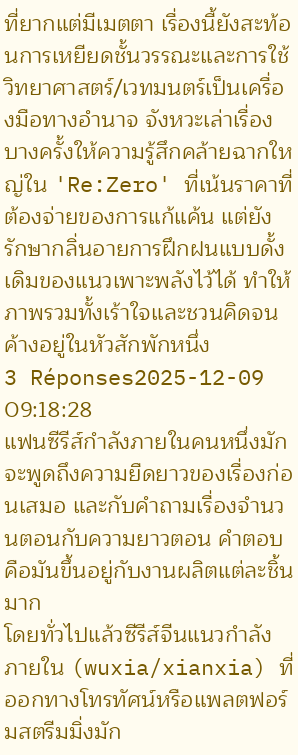ที่ยากแต่มีเมตตา เรื่องนี้ยังสะท้อนการเหยียดชั้นวรรณะและการใช้วิทยาศาสตร์/เวทมนตร์เป็นเครื่องมือทางอำนาจ จังหวะเล่าเรื่องบางครั้งให้ความรู้สึกคล้ายฉากใหญ่ใน 'Re:Zero' ที่เน้นราคาที่ต้องจ่ายของการแก้แค้น แต่ยังรักษากลิ่นอายการฝึกฝนแบบดั้งเดิมของแนวเพาะพลังไว้ได้ ทำให้ภาพรวมทั้งเร้าใจและชวนคิดจนค้างอยู่ในหัวสักพักหนึ่ง
3 Réponses2025-12-09 09:18:28
แฟนซีรีส์กำลังภายในคนหนึ่งมักจะพูดถึงความยืดยาวของเรื่องก่อนเสมอ และกับคำถามเรื่องจำนวนตอนกับความยาวตอน คำตอบคือมันขึ้นอยู่กับงานผลิตแต่ละชิ้นมาก
โดยทั่วไปแล้วซีรีส์จีนแนวกำลังภายใน (wuxia/xianxia) ที่ออกทางโทรทัศน์หรือแพลตฟอร์มสตรีมมิ่งมัก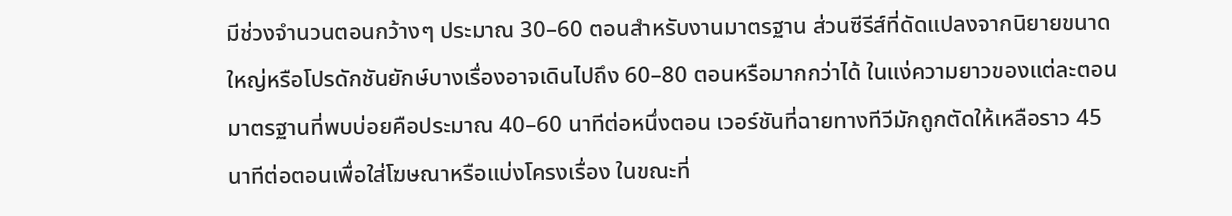มีช่วงจำนวนตอนกว้างๆ ประมาณ 30–60 ตอนสำหรับงานมาตรฐาน ส่วนซีรีส์ที่ดัดแปลงจากนิยายขนาดใหญ่หรือโปรดักชันยักษ์บางเรื่องอาจเดินไปถึง 60–80 ตอนหรือมากกว่าได้ ในแง่ความยาวของแต่ละตอน มาตรฐานที่พบบ่อยคือประมาณ 40–60 นาทีต่อหนึ่งตอน เวอร์ชันที่ฉายทางทีวีมักถูกตัดให้เหลือราว 45 นาทีต่อตอนเพื่อใส่โฆษณาหรือแบ่งโครงเรื่อง ในขณะที่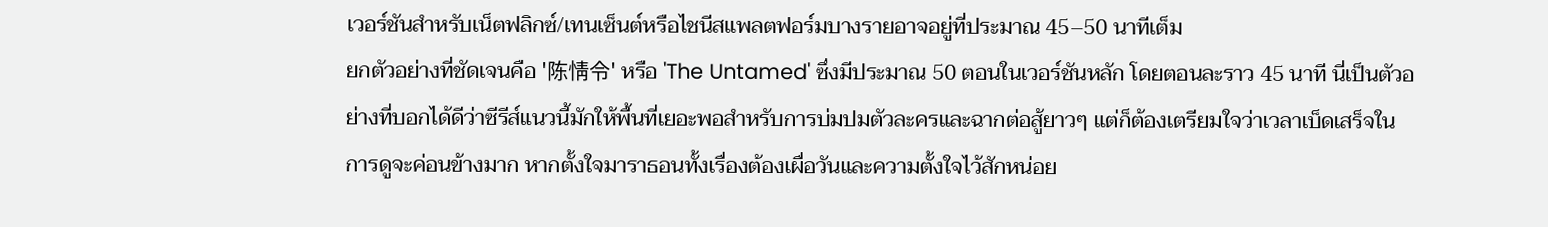เวอร์ชันสำหรับเน็ตฟลิกซ์/เทนเซ็นต์หรือไชนีสแพลตฟอร์มบางรายอาจอยู่ที่ประมาณ 45–50 นาทีเต็ม
ยกตัวอย่างที่ชัดเจนคือ '陈情令' หรือ 'The Untamed' ซึ่งมีประมาณ 50 ตอนในเวอร์ชันหลัก โดยตอนละราว 45 นาที นี่เป็นตัวอย่างที่บอกได้ดีว่าซีรีส์แนวนี้มักให้พื้นที่เยอะพอสำหรับการบ่มปมตัวละครและฉากต่อสู้ยาวๆ แต่ก็ต้องเตรียมใจว่าเวลาเบ็ดเสร็จในการดูจะค่อนข้างมาก หากตั้งใจมาราธอนทั้งเรื่องต้องเผื่อวันและความตั้งใจไว้สักหน่อย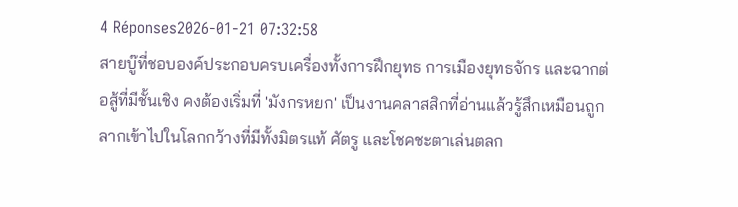4 Réponses2026-01-21 07:32:58
สายบู๊ที่ชอบองค์ประกอบครบเครื่องทั้งการฝึกยุทธ การเมืองยุทธจักร และฉากต่อสู้ที่มีชั้นเชิง คงต้องเริ่มที่ 'มังกรหยก' เป็นงานคลาสสิกที่อ่านแล้วรู้สึกเหมือนถูกลากเข้าไปในโลกกว้างที่มีทั้งมิตรแท้ ศัตรู และโชคชะตาเล่นตลก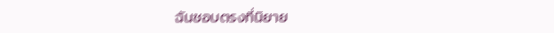ฉันชอบตรงที่นิยาย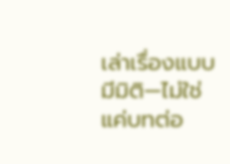เล่าเรื่องแบบมีมิติ—ไม่ใช่แค่บทต่อ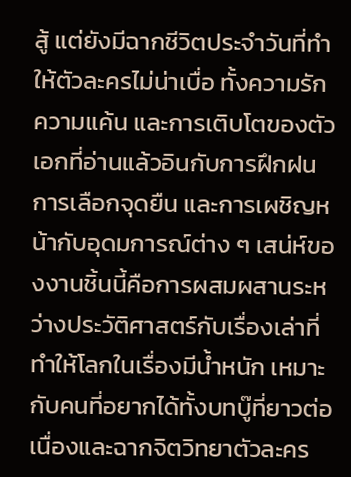สู้ แต่ยังมีฉากชีวิตประจำวันที่ทำให้ตัวละครไม่น่าเบื่อ ทั้งความรัก ความแค้น และการเติบโตของตัวเอกที่อ่านแล้วอินกับการฝึกฝน การเลือกจุดยืน และการเผชิญหน้ากับอุดมการณ์ต่าง ๆ เสน่ห์ของงานชิ้นนี้คือการผสมผสานระหว่างประวัติศาสตร์กับเรื่องเล่าที่ทำให้โลกในเรื่องมีน้ำหนัก เหมาะกับคนที่อยากได้ทั้งบทบู๊ที่ยาวต่อเนื่องและฉากจิตวิทยาตัวละคร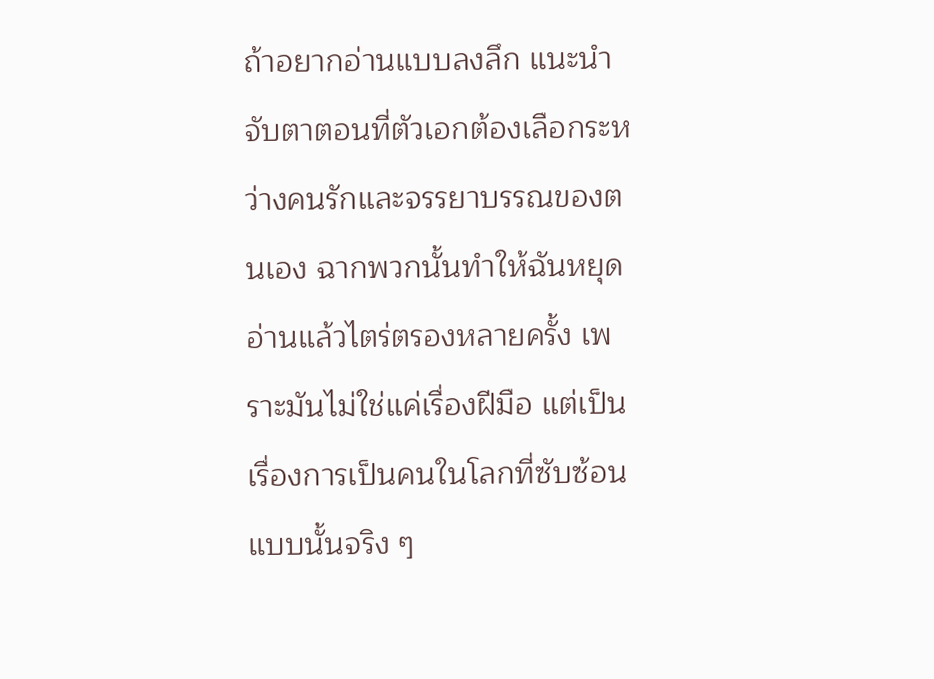ถ้าอยากอ่านแบบลงลึก แนะนำจับตาตอนที่ตัวเอกต้องเลือกระหว่างคนรักและจรรยาบรรณของตนเอง ฉากพวกนั้นทำให้ฉันหยุดอ่านแล้วไตร่ตรองหลายครั้ง เพราะมันไม่ใช่แค่เรื่องฝีมือ แต่เป็นเรื่องการเป็นคนในโลกที่ซับซ้อนแบบนั้นจริง ๆ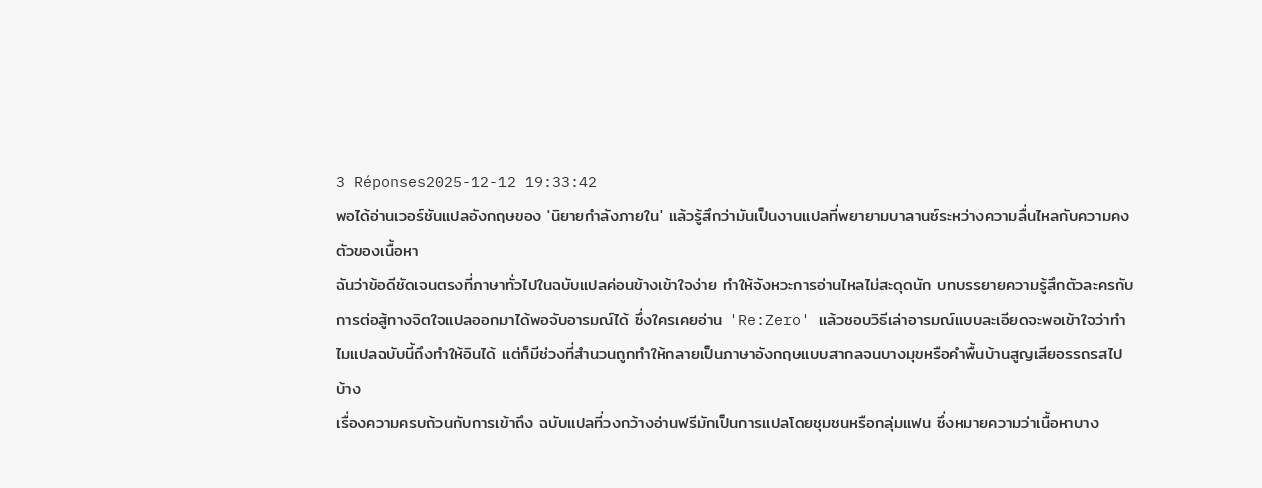3 Réponses2025-12-12 19:33:42
พอได้อ่านเวอร์ชันแปลอังกฤษของ 'นิยายกําลังภายใน' แล้วรู้สึกว่ามันเป็นงานแปลที่พยายามบาลานซ์ระหว่างความลื่นไหลกับความคงตัวของเนื้อหา
ฉันว่าข้อดีชัดเจนตรงที่ภาษาทั่วไปในฉบับแปลค่อนข้างเข้าใจง่าย ทำให้จังหวะการอ่านไหลไม่สะดุดนัก บทบรรยายความรู้สึกตัวละครกับการต่อสู้ทางจิตใจแปลออกมาได้พอจับอารมณ์ได้ ซึ่งใครเคยอ่าน 'Re:Zero' แล้วชอบวิธีเล่าอารมณ์แบบละเอียดจะพอเข้าใจว่าทำไมแปลฉบับนี้ถึงทำให้อินได้ แต่ก็มีช่วงที่สำนวนถูกทำให้กลายเป็นภาษาอังกฤษแบบสากลจนบางมุขหรือคำพื้นบ้านสูญเสียอรรถรสไปบ้าง
เรื่องความครบถ้วนกับการเข้าถึง ฉบับแปลที่วงกว้างอ่านฟรีมักเป็นการแปลโดยชุมชนหรือกลุ่มแฟน ซึ่งหมายความว่าเนื้อหาบาง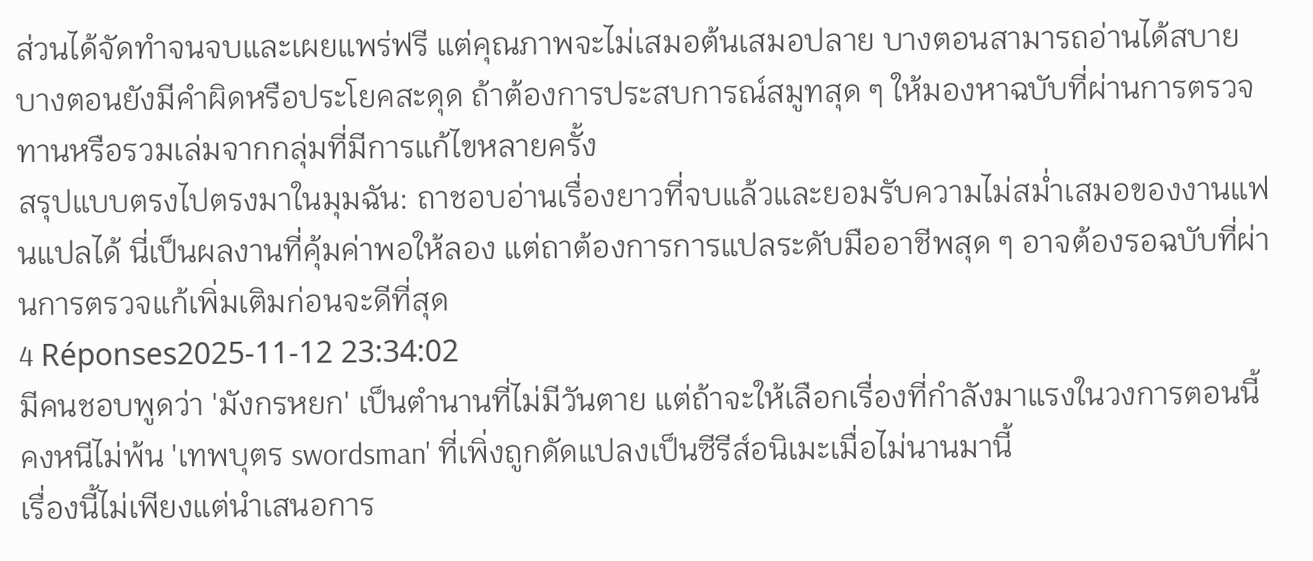ส่วนได้จัดทำจนจบและเผยแพร่ฟรี แต่คุณภาพจะไม่เสมอต้นเสมอปลาย บางตอนสามารถอ่านได้สบาย บางตอนยังมีคำผิดหรือประโยคสะดุด ถ้าต้องการประสบการณ์สมูทสุด ๆ ให้มองหาฉบับที่ผ่านการตรวจทานหรือรวมเล่มจากกลุ่มที่มีการแก้ไขหลายครั้ง
สรุปแบบตรงไปตรงมาในมุมฉัน: ถาชอบอ่านเรื่องยาวที่จบแล้วและยอมรับความไม่สม่ำเสมอของงานแฟนแปลได้ นี่เป็นผลงานที่คุ้มค่าพอให้ลอง แต่ถาต้องการการแปลระดับมืออาชีพสุด ๆ อาจต้องรอฉบับที่ผ่านการตรวจแก้เพิ่มเติมก่อนจะดีที่สุด
4 Réponses2025-11-12 23:34:02
มีคนชอบพูดว่า 'มังกรหยก' เป็นตำนานที่ไม่มีวันตาย แต่ถ้าจะให้เลือกเรื่องที่กำลังมาแรงในวงการตอนนี้ คงหนีไม่พ้น 'เทพบุตร swordsman' ที่เพิ่งถูกดัดแปลงเป็นซีรีส์อนิเมะเมื่อไม่นานมานี้
เรื่องนี้ไม่เพียงแต่นำเสนอการ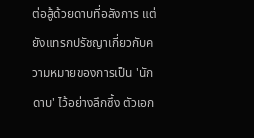ต่อสู้ด้วยดาบที่อลังการ แต่ยังแทรกปรัชญาเกี่ยวกับความหมายของการเป็น 'นักดาบ' ไว้อย่างลึกซึ้ง ตัวเอก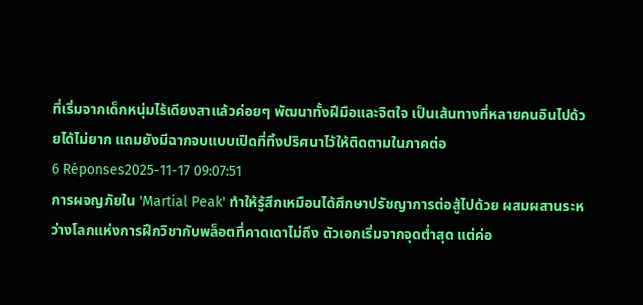ที่เริ่มจากเด็กหนุ่มไร้เดียงสาแล้วค่อยๆ พัฒนาทั้งฝีมือและจิตใจ เป็นเส้นทางที่หลายคนอินไปด้วยได้ไม่ยาก แถมยังมีฉากจบแบบเปิดที่ทิ้งปริศนาไว้ให้ติดตามในภาคต่อ
6 Réponses2025-11-17 09:07:51
การผจญภัยใน 'Martial Peak' ทำให้รู้สึกเหมือนได้ศึกษาปรัชญาการต่อสู้ไปด้วย ผสมผสานระหว่างโลกแห่งการฝึกวิชากับพล็อตที่คาดเดาไม่ถึง ตัวเอกเริ่มจากจุดต่ำสุด แต่ค่อ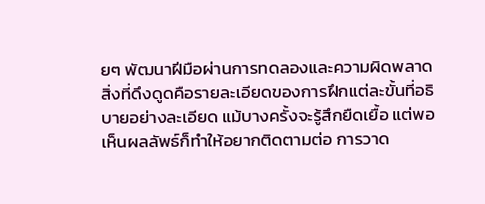ยๆ พัฒนาฝีมือผ่านการทดลองและความผิดพลาด
สิ่งที่ดึงดูดคือรายละเอียดของการฝึกแต่ละขั้นที่อธิบายอย่างละเอียด แม้บางครั้งจะรู้สึกยืดเยื้อ แต่พอเห็นผลลัพธ์ก็ทำให้อยากติดตามต่อ การวาด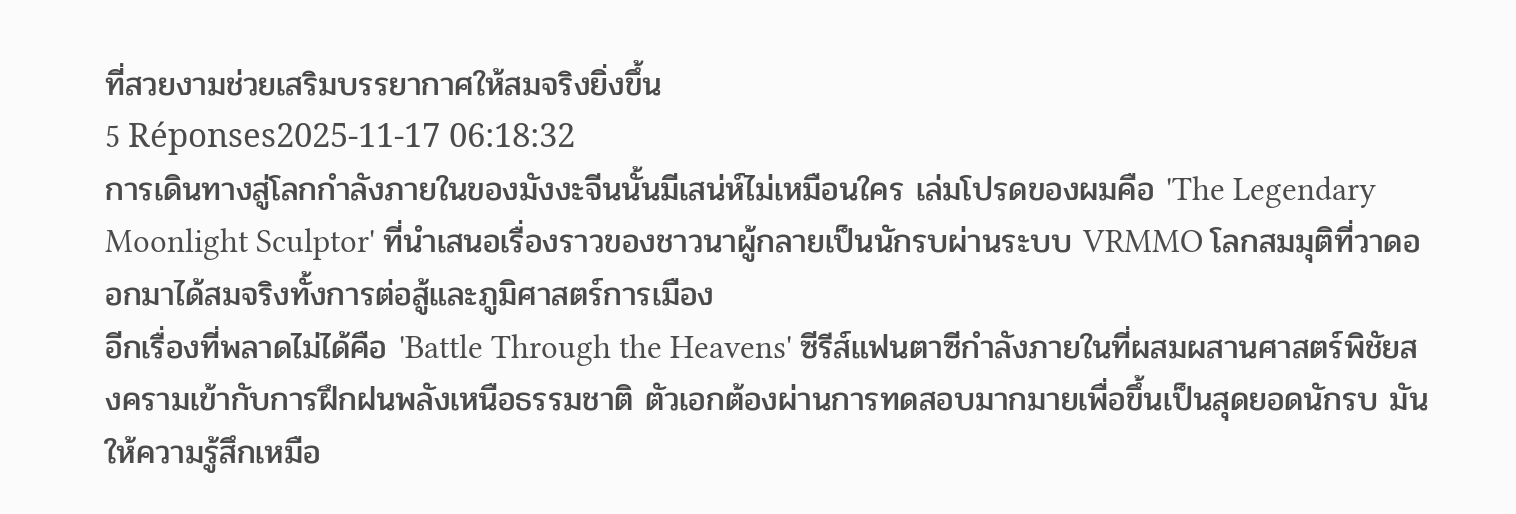ที่สวยงามช่วยเสริมบรรยากาศให้สมจริงยิ่งขึ้น
5 Réponses2025-11-17 06:18:32
การเดินทางสู่โลกกำลังภายในของมังงะจีนนั้นมีเสน่ห์ไม่เหมือนใคร เล่มโปรดของผมคือ 'The Legendary Moonlight Sculptor' ที่นำเสนอเรื่องราวของชาวนาผู้กลายเป็นนักรบผ่านระบบ VRMMO โลกสมมุติที่วาดออกมาได้สมจริงทั้งการต่อสู้และภูมิศาสตร์การเมือง
อีกเรื่องที่พลาดไม่ได้คือ 'Battle Through the Heavens' ซีรีส์แฟนตาซีกำลังภายในที่ผสมผสานศาสตร์พิชัยสงครามเข้ากับการฝึกฝนพลังเหนือธรรมชาติ ตัวเอกต้องผ่านการทดสอบมากมายเพื่อขึ้นเป็นสุดยอดนักรบ มันให้ความรู้สึกเหมือ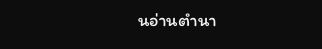นอ่านตำนา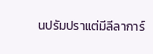นปรัมปราแต่มีลีลาการ์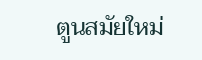ตูนสมัยใหม่